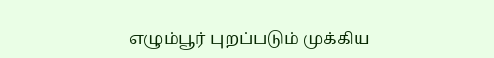எழும்பூர் புறப்படும் முக்கிய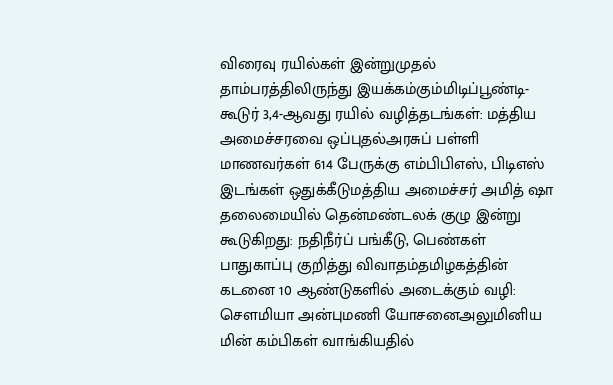விரைவு ரயில்கள் இன்றுமுதல் தாம்பரத்திலிருந்து இயக்கம்கும்மிடிப்பூண்டி-கூடுர் 3,4-ஆவது ரயில் வழித்தடங்கள்: மத்திய அமைச்சரவை ஒப்புதல்அரசுப் பள்ளி மாணவர்கள் 614 பேருக்கு எம்பிபிஎஸ், பிடிஎஸ் இடங்கள் ஒதுக்கீடுமத்திய அமைச்சர் அமித் ஷா தலைமையில் தென்மண்டலக் குழு இன்று கூடுகிறது: நதிநீர்ப் பங்கீடு, பெண்கள் பாதுகாப்பு குறித்து விவாதம்தமிழகத்தின் கடனை 10 ஆண்டுகளில் அடைக்கும் வழி: சௌமியா அன்புமணி யோசனைஅலுமினிய மின் கம்பிகள் வாங்கியதில்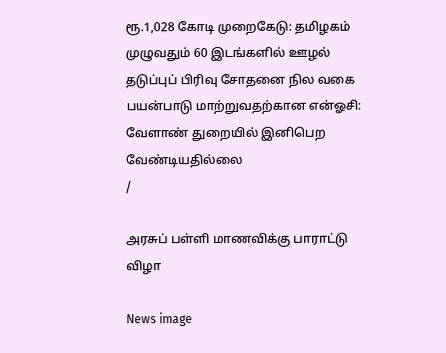ரூ.1,028 கோடி முறைகேடு: தமிழகம் முழுவதும் 60 இடங்களில் ஊழல் தடுப்புப் பிரிவு சோதனை நில வகை பயன்பாடு மாற்றுவதற்கான என்ஓசி: வேளாண் துறையில் இனிபெற வேண்டியதில்லை
/

அரசுப் பள்ளி மாணவிக்கு பாராட்டு விழா

News image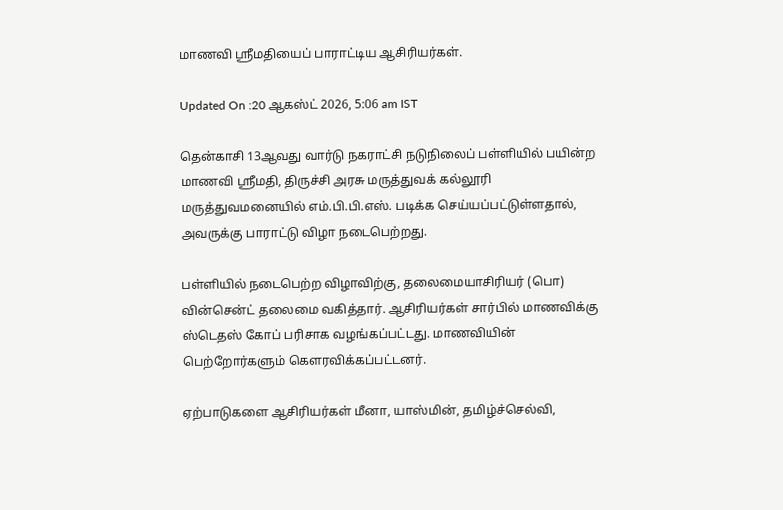மாணவி ஸ்ரீமதியைப் பாராட்டிய ஆசிரியர்கள்.

Updated On :20 ஆகஸ்ட் 2026, 5:06 am IST

தென்காசி 13ஆவது வார்டு நகராட்சி நடுநிலைப் பள்ளியில் பயின்ற மாணவி ஸ்ரீமதி, திருச்சி அரசு மருத்துவக் கல்லூரி மருத்துவமனையில் எம்.பி.பி.எஸ். படிக்க செய்யப்பட்டுள்ளதால், அவருக்கு பாராட்டு விழா நடைபெற்றது.

பள்ளியில் நடைபெற்ற விழாவிற்கு, தலைமையாசிரியர் (பொ) வின்சென்ட் தலைமை வகித்தார். ஆசிரியர்கள் சார்பில் மாணவிக்கு ஸ்டெதஸ் கோப் பரிசாக வழங்கப்பட்டது. மாணவியின் பெற்றோர்களும் கௌரவிக்கப்பட்டனர்.

ஏற்பாடுகளை ஆசிரியர்கள் மீனா, யாஸ்மின், தமிழ்ச்செல்வி,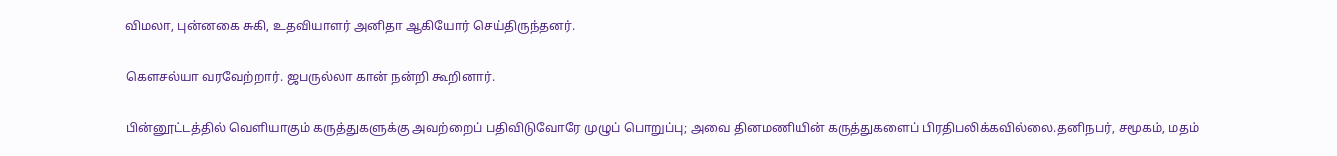விமலா, புன்னகை சுகி, உதவியாளர் அனிதா ஆகியோர் செய்திருந்தனர்.

கௌசல்யா வரவேற்றார். ஜபருல்லா கான் நன்றி கூறினார்.

பின்னூட்டத்தில் வெளியாகும் கருத்துகளுக்கு அவற்றைப் பதிவிடுவோரே முழுப் பொறுப்பு; அவை தினமணியின் கருத்துகளைப் பிரதிபலிக்கவில்லை.தனிநபர், சமூகம், மதம்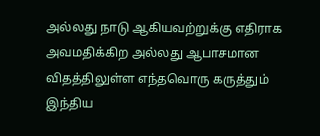அல்லது நாடு ஆகியவற்றுக்கு எதிராக அவமதிக்கிற அல்லது ஆபாசமான விதத்திலுள்ள எந்தவொரு கருத்தும் இந்திய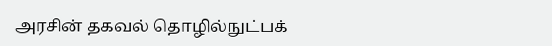அரசின் தகவல் தொழில்நுட்பக்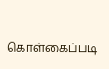கொள்கைப்படி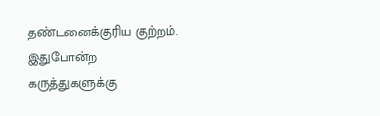தண்டனைக்குரிய குற்றம். இதுபோன்ற கருத்துகளுக்கு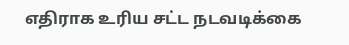எதிராக உரிய சட்ட நடவடிக்கை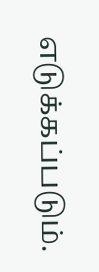எடுக்கப்படும்.